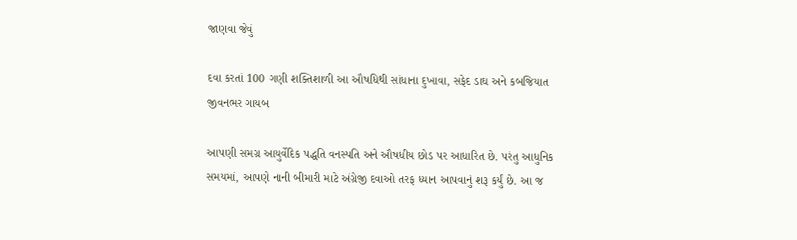જાણવા જેવું

દવા કરતાં 100 ગણી શક્તિશાળી આ ઔષધિથી સાંધાના દુખાવા, સફેદ ડાઘ અને કબજિયાત જીવનભર ગાયબ

આપણી સમગ્ર આયુર્વેદિક પદ્ધતિ વનસ્પતિ અને ઔષધીય છોડ પર આધારિત છે. પરંતુ આધુનિક સમયમાં, આપણે નાની બીમારી માટે અંગ્રેજી દવાઓ તરફ ધ્યાન આપવાનું શરૂ કર્યું છે. આ જ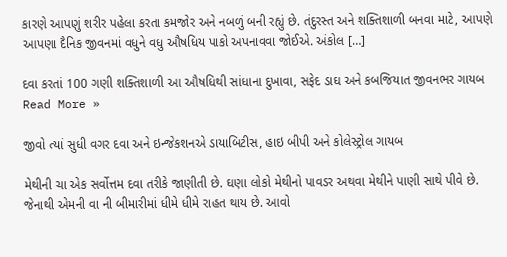કારણે આપણું શરીર પહેલા કરતા કમજોર અને નબળું બની રહ્યું છે. તંદુરસ્ત અને શક્તિશાળી બનવા માટે, આપણે આપણા દૈનિક જીવનમાં વધુને વધુ ઔષધિય પાકો અપનાવવા જોઈએ. અંકોલ […]

દવા કરતાં 100 ગણી શક્તિશાળી આ ઔષધિથી સાંધાના દુખાવા, સફેદ ડાઘ અને કબજિયાત જીવનભર ગાયબ Read More »

જીવો ત્યાં સુધી વગર દવા અને ઇન્જેકશનએ ડાયાબિટીસ, હાઇ બીપી અને કોલેસ્ટ્રોલ ગાયબ

મેથીની ચા એક સર્વોત્તમ દવા તરીકે જાણીતી છે. ઘણા લોકો મેથીનો પાવડર અથવા મેથીને પાણી સાથે પીવે છે. જેનાથી એમની વા ની બીમારીમાં ધીમે ધીમે રાહત થાય છે. આવો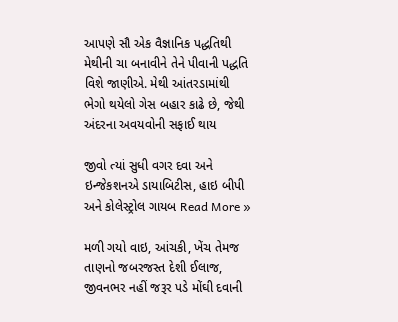આપણે સૌ એક વૈજ્ઞાનિક પદ્ધતિથી મેથીની ચા બનાવીને તેને પીવાની પદ્ધતિ વિશે જાણીએ. મેથી આંતરડામાંથી ભેગો થયેલો ગેસ બહાર કાઢે છે, જેથી અંદરના અવયવોની સફાઈ થાય

જીવો ત્યાં સુધી વગર દવા અને ઇન્જેકશનએ ડાયાબિટીસ, હાઇ બીપી અને કોલેસ્ટ્રોલ ગાયબ Read More »

મળી ગયો વાઇ, આંચકી, ખેંચ તેમજ તાણનો જબરજસ્ત દેશી ઈલાજ, જીવનભર નહીં જરૂર પડે મોંઘી દવાની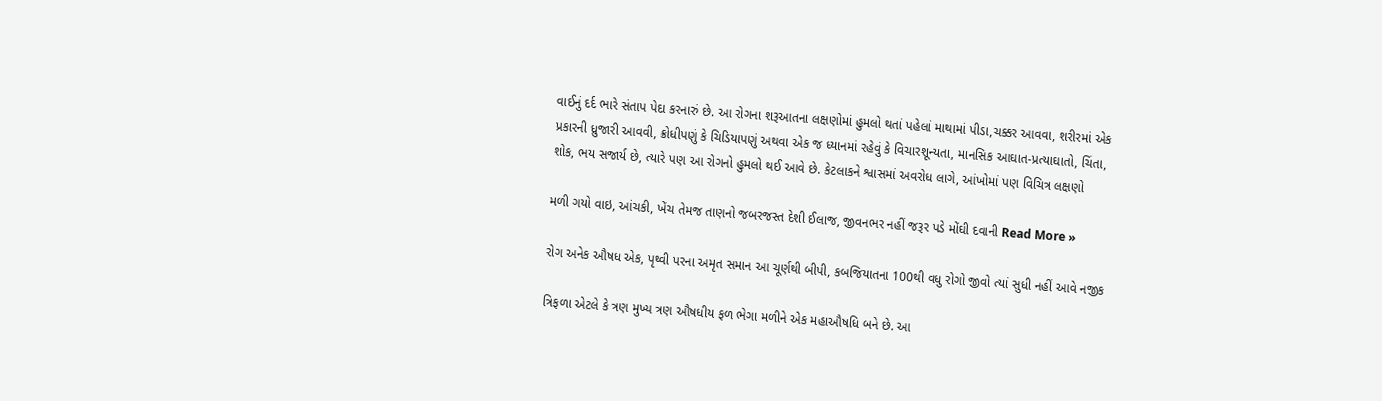વાઈનું દર્દ ભારે સંતાપ પેદા કરનારું છે. આ રોગના શરૂઆતના લક્ષણોમાં હુમલો થતાં પહેલાં માથામાં પીડા,ચક્કર આવવા, શરીરમાં એક પ્રકારની ધ્રુજારી આવવી, ક્રોધીપણું કે ચિડિયાપણું અથવા એક જ ધ્યાનમાં રહેવું કે વિચારશૂન્યતા, માનસિક આઘાત-પ્રત્યાઘાતો, ચિંતા, શોક, ભય સજાર્ય છે, ત્યારે પણ આ રોગનો હુમલો થઈ આવે છે. કેટલાકને શ્વાસમાં અવરોધ લાગે, આંખોમાં પણ વિચિત્ર લક્ષણો

મળી ગયો વાઇ, આંચકી, ખેંચ તેમજ તાણનો જબરજસ્ત દેશી ઈલાજ, જીવનભર નહીં જરૂર પડે મોંઘી દવાની Read More »

રોગ અનેક ઔષધ એક, પૃથ્વી પરના અમૃત સમાન આ ચૂર્ણથી બીપી, કબજિયાતના 100થી વધુ રોગો જીવો ત્યાં સુધી નહીં આવે નજીક

ત્રિફળા એટલે કે ત્રણ મુખ્ય ત્રણ ઔષધીય ફળ ભેગા મળીને એક મહાઔષધિ બને છે. આ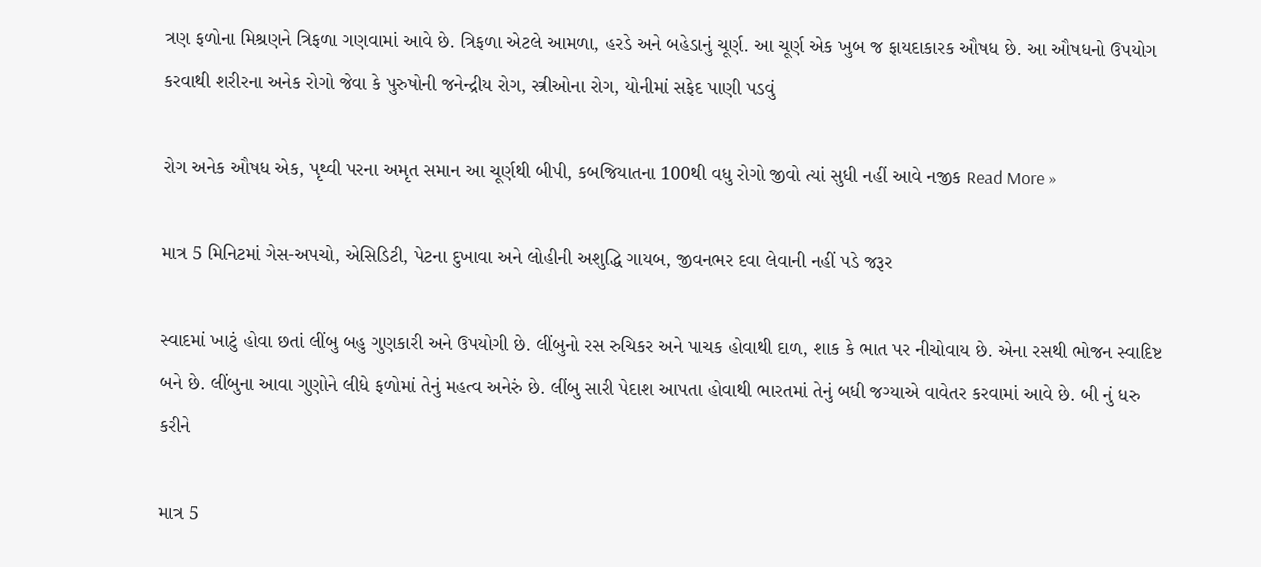ત્રણ ફળોના મિશ્રણને ત્રિફળા ગણવામાં આવે છે. ત્રિફળા એટલે આમળા, હરડે અને બહેડાનું ચૂર્ણ. આ ચૂર્ણ એક ખુબ જ ફાયદાકારક ઔષધ છે. આ ઔષધનો ઉપયોગ કરવાથી શરીરના અનેક રોગો જેવા કે પુરુષોની જનેન્દ્રીય રોગ, સ્ત્રીઓના રોગ, યોનીમાં સફેદ પાણી પડવું

રોગ અનેક ઔષધ એક, પૃથ્વી પરના અમૃત સમાન આ ચૂર્ણથી બીપી, કબજિયાતના 100થી વધુ રોગો જીવો ત્યાં સુધી નહીં આવે નજીક Read More »

માત્ર 5 મિનિટમાં ગેસ-અપચો, એસિડિટી, પેટના દુખાવા અને લોહીની અશુદ્ધિ ગાયબ, જીવનભર દવા લેવાની નહીં પડે જરૂર

સ્વાદમાં ખાટું હોવા છતાં લીંબુ બહુ ગુણકારી અને ઉપયોગી છે. લીંબુનો રસ રુચિકર અને પાચક હોવાથી દાળ, શાક કે ભાત પર નીચોવાય છે. એના રસથી ભોજન સ્વાદિષ્ટ બને છે. લીંબુના આવા ગુણોને લીધે ફળોમાં તેનું મહત્વ અનેરું છે. લીંબુ સારી પેદાશ આપતા હોવાથી ભારતમાં તેનું બધી જગ્યાએ વાવેતર કરવામાં આવે છે. બી નું ધરુ કરીને

માત્ર 5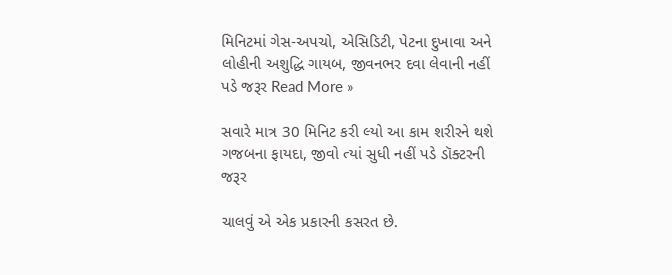મિનિટમાં ગેસ-અપચો, એસિડિટી, પેટના દુખાવા અને લોહીની અશુદ્ધિ ગાયબ, જીવનભર દવા લેવાની નહીં પડે જરૂર Read More »

સવારે માત્ર 30 મિનિટ કરી લ્યો આ કામ શરીરને થશે ગજબના ફાયદા, જીવો ત્યાં સુધી નહીં પડે ડૉક્ટરની જરૂર

ચાલવું એ એક પ્રકારની કસરત છે.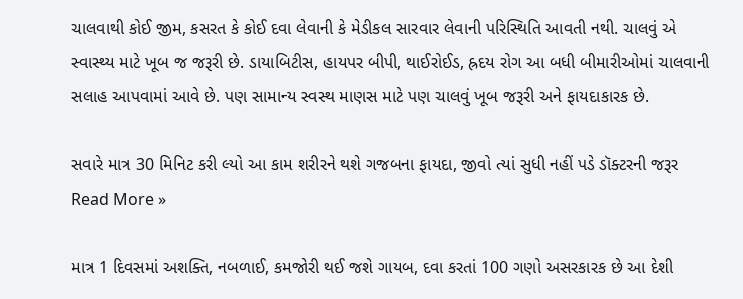ચાલવાથી કોઈ જીમ, કસરત કે કોઈ દવા લેવાની કે મેડીકલ સારવાર લેવાની પરિસ્થિતિ આવતી નથી. ચાલવું એ સ્વાસ્થ્ય માટે ખૂબ જ જરૂરી છે. ડાયાબિટીસ, હાયપર બીપી, થાઈરોઈડ, હ્રદય રોગ આ બધી બીમારીઓમાં ચાલવાની સલાહ આપવામાં આવે છે. પણ સામાન્ય સ્વસ્થ માણસ માટે પણ ચાલવું ખૂબ જરૂરી અને ફાયદાકારક છે.

સવારે માત્ર 30 મિનિટ કરી લ્યો આ કામ શરીરને થશે ગજબના ફાયદા, જીવો ત્યાં સુધી નહીં પડે ડૉક્ટરની જરૂર Read More »

માત્ર 1 દિવસમાં અશક્તિ, નબળાઈ, કમજોરી થઈ જશે ગાયબ, દવા કરતાં 100 ગણો અસરકારક છે આ દેશી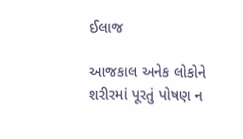ઈલાજ

આજકાલ અનેક લોકોને શરીરમાં પૂરતું પોષણ ન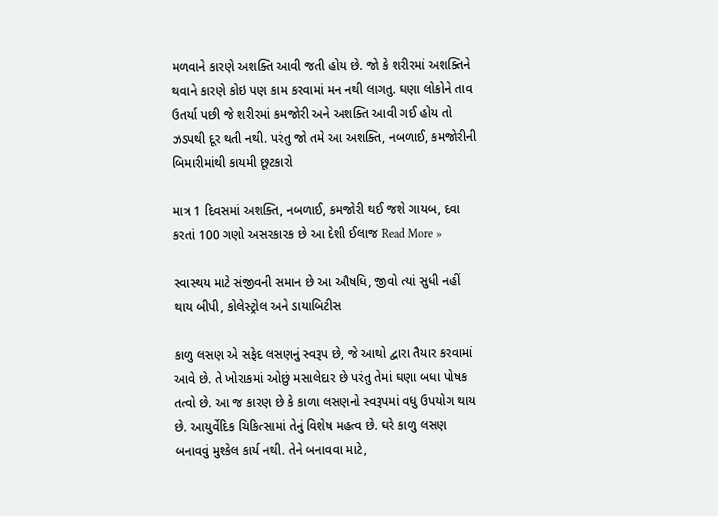મળવાને કારણે અશક્તિ આવી જતી હોય છે. જો કે શરીરમાં અશક્તિને થવાને કારણે કોઇ પણ કામ કરવામાં મન નથી લાગતુ. ઘણા લોકોને તાવ ઉતર્યા પછી જે શરીરમાં કમજોરી અને અશક્તિ આવી ગઈ હોય તો ઝડપથી દૂર થતી નથી. પરંતુ જો તમે આ અશક્તિ, નબળાઈ, કમજોરીની બિમારીમાંથી કાયમી છૂટકારો

માત્ર 1 દિવસમાં અશક્તિ, નબળાઈ, કમજોરી થઈ જશે ગાયબ, દવા કરતાં 100 ગણો અસરકારક છે આ દેશી ઈલાજ Read More »

સ્વાસ્થય માટે સંજીવની સમાન છે આ ઔષધિ, જીવો ત્યાં સુધી નહીં થાય બીપી, કોલેસ્ટ્રોલ અને ડાયાબિટીસ

કાળુ લસણ એ સફેદ લસણનું સ્વરૂપ છે, જે આથો દ્વારા તૈયાર કરવામાં આવે છે. તે ખોરાકમાં ઓછું મસાલેદાર છે પરંતુ તેમાં ઘણા બધા પોષક તત્વો છે. આ જ કારણ છે કે કાળા લસણનો સ્વરૂપમાં વધુ ઉપયોગ થાય છે. આયુર્વેદિક ચિકિત્સામાં તેનું વિશેષ મહત્વ છે. ઘરે કાળુ લસણ બનાવવું મુશ્કેલ કાર્ય નથી. તેને બનાવવા માટે,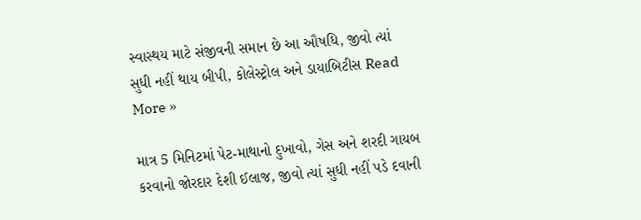સ્વાસ્થય માટે સંજીવની સમાન છે આ ઔષધિ, જીવો ત્યાં સુધી નહીં થાય બીપી, કોલેસ્ટ્રોલ અને ડાયાબિટીસ Read More »

માત્ર 5 મિનિટમાં પેટ-માથાનો દુખાવો, ગેસ અને શરદી ગાયબ કરવાનો જોરદાર દેશી ઈલાજ, જીવો ત્યાં સુધી નહીં પડે દવાની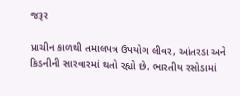જરૂર

પ્રાચીન કાળથી તમાલપત્ર ઉપયોગ લીવર, આંતરડા અને કિડનીની સારવારમાં થતો રહ્યો છે. ભારતીય રસોડામાં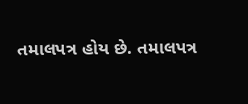તમાલપત્ર હોય છે. તમાલપત્ર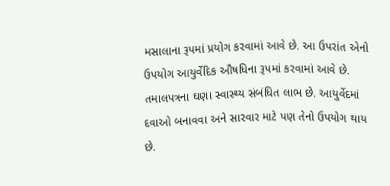મસાલાના રૂપમાં પ્રયોગ કરવામાં આવે છે. આ ઉપરાંત એનો ઉપયોગ આયુર્વેદિક ઔષધિના રૂપમાં કરવામાં આવે છે. તમાલપત્રના ઘણા સ્વાસ્થ્ય સંબંધિત લાભ છે. આયુર્વેદમાં દવાઓ બનાવવા અને સારવાર માટે પણ તેનો ઉપયોગ થાય છે.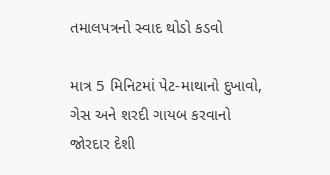તમાલપત્રનો સ્વાદ થોડો કડવો

માત્ર 5 મિનિટમાં પેટ-માથાનો દુખાવો, ગેસ અને શરદી ગાયબ કરવાનો જોરદાર દેશી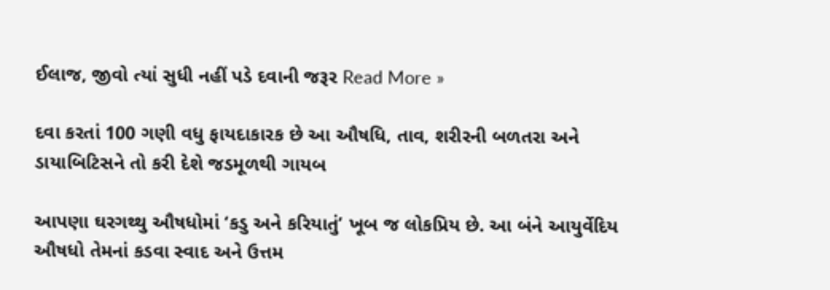ઈલાજ, જીવો ત્યાં સુધી નહીં પડે દવાની જરૂર Read More »

દવા કરતાં 100 ગણી વધુ ફાયદાકારક છે આ ઔષધિ, તાવ, શરીરની બળતરા અને ડાયાબિટિસને તો કરી દેશે જડમૂળથી ગાયબ

આપણા ઘરગથ્થુ ઔષધોમાં ‘કડુ અને કરિયાતું’ ખૂબ જ લોકપ્રિય છે. આ બંને આયુર્વેદિય ઔષધો તેમનાં કડવા સ્વાદ અને ઉત્તમ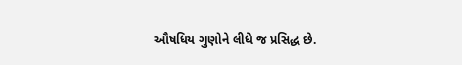ઔષધિય ગુણોને લીધે જ પ્રસિદ્ધ છે.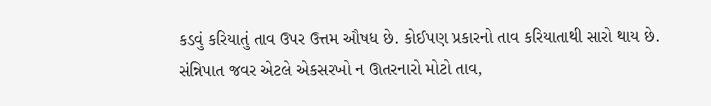કડવું કરિયાતું તાવ ઉપર ઉત્તમ ઔષધ છે. કોઈપણ પ્રકારનો તાવ કરિયાતાથી સારો થાય છે. સંન્નિપાત જવર એટલે એકસરખો ન ઊતરનારો મોટો તાવ,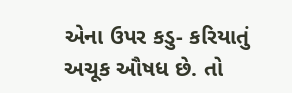એના ઉપર કડુ- કરિયાતું અચૂક ઔષધ છે. તો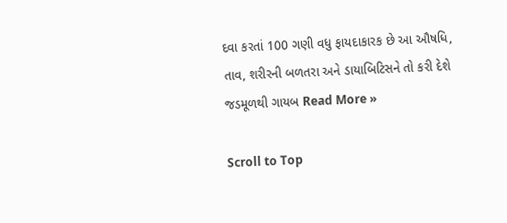દવા કરતાં 100 ગણી વધુ ફાયદાકારક છે આ ઔષધિ, તાવ, શરીરની બળતરા અને ડાયાબિટિસને તો કરી દેશે જડમૂળથી ગાયબ Read More »

Scroll to Top